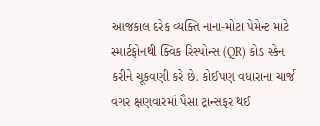આજકાલ દરેક વ્યક્તિ નાના-મોટા પેમેન્ટ માટે સ્માર્ટફોનથી ક્વિક રિસ્પોન્સ (QR) કોડ સ્કેન કરીને ચૂકવણી કરે છે. કોઈપણ વધારાના ચાર્જ વગર ક્ષણવારમાં પૈસા ટ્રાન્સફર થઈ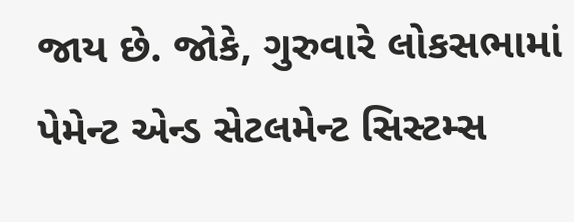જાય છે. જોકે, ગુરુવારે લોકસભામાં પેમેન્ટ એન્ડ સેટલમેન્ટ સિસ્ટમ્સ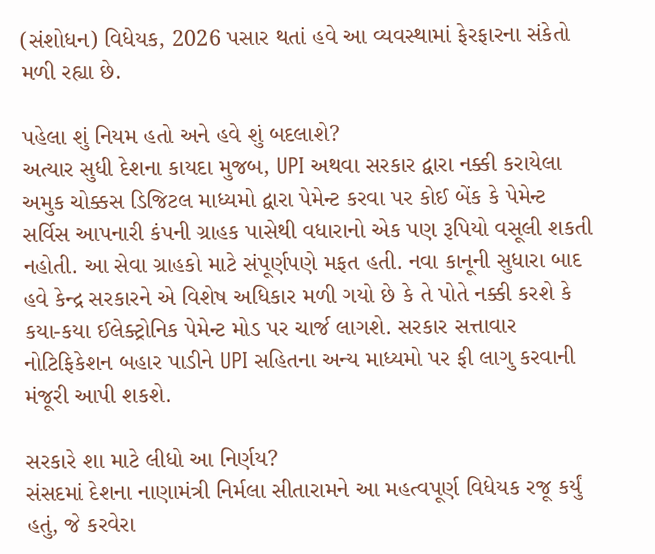(સંશોધન) વિધેયક, 2026 પસાર થતાં હવે આ વ્યવસ્થામાં ફેરફારના સંકેતો મળી રહ્યા છે.

પહેલા શું નિયમ હતો અને હવે શું બદલાશે?
અત્યાર સુધી દેશના કાયદા મુજબ, UPI અથવા સરકાર દ્વારા નક્કી કરાયેલા અમુક ચોક્કસ ડિજિટલ માધ્યમો દ્વારા પેમેન્ટ કરવા પર કોઈ બેંક કે પેમેન્ટ સર્વિસ આપનારી કંપની ગ્રાહક પાસેથી વધારાનો એક પણ રૂપિયો વસૂલી શકતી નહોતી. આ સેવા ગ્રાહકો માટે સંપૂર્ણપણે મફત હતી. નવા કાનૂની સુધારા બાદ હવે કેન્દ્ર સરકારને એ વિશેષ અધિકાર મળી ગયો છે કે તે પોતે નક્કી કરશે કે કયા-કયા ઈલેક્ટ્રોનિક પેમેન્ટ મોડ પર ચાર્જ લાગશે. સરકાર સત્તાવાર નોટિફિકેશન બહાર પાડીને UPI સહિતના અન્ય માધ્યમો પર ફી લાગુ કરવાની મંજૂરી આપી શકશે.

સરકારે શા માટે લીધો આ નિર્ણય?
સંસદમાં દેશના નાણામંત્રી નિર્મલા સીતારામને આ મહત્વપૂર્ણ વિધેયક રજૂ કર્યું હતું, જે કરવેરા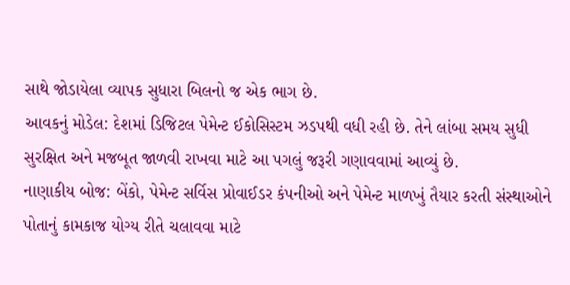સાથે જોડાયેલા વ્યાપક સુધારા બિલનો જ એક ભાગ છે.
આવકનું મોડેલ: દેશમાં ડિજિટલ પેમેન્ટ ઈકોસિસ્ટમ ઝડપથી વધી રહી છે. તેને લાંબા સમય સુધી સુરક્ષિત અને મજબૂત જાળવી રાખવા માટે આ પગલું જરૂરી ગણાવવામાં આવ્યું છે.
નાણાકીય બોજ: બેંકો, પેમેન્ટ સર્વિસ પ્રોવાઈડર કંપનીઓ અને પેમેન્ટ માળખું તૈયાર કરતી સંસ્થાઓને પોતાનું કામકાજ યોગ્ય રીતે ચલાવવા માટે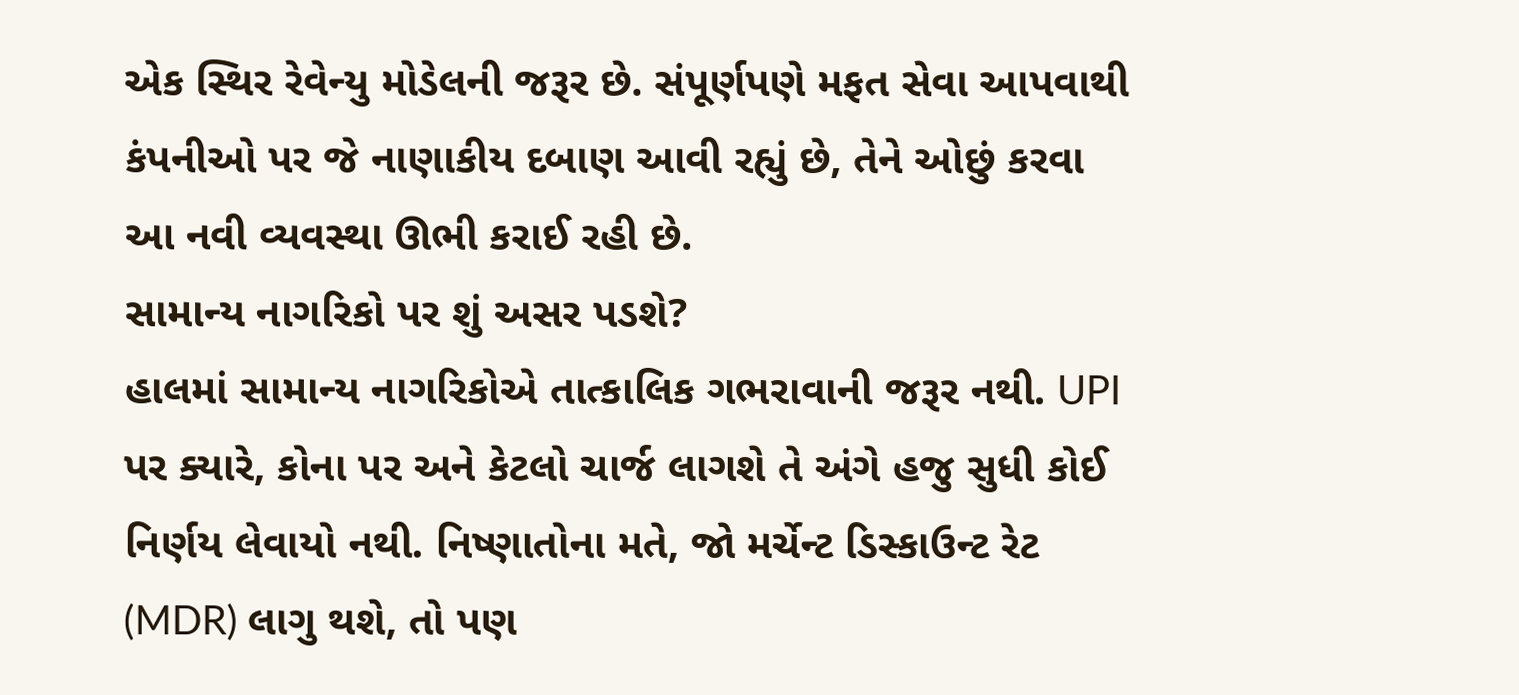એક સ્થિર રેવેન્યુ મોડેલની જરૂર છે. સંપૂર્ણપણે મફત સેવા આપવાથી કંપનીઓ પર જે નાણાકીય દબાણ આવી રહ્યું છે, તેને ઓછું કરવા આ નવી વ્યવસ્થા ઊભી કરાઈ રહી છે.
સામાન્ય નાગરિકો પર શું અસર પડશે?
હાલમાં સામાન્ય નાગરિકોએ તાત્કાલિક ગભરાવાની જરૂર નથી. UPI પર ક્યારે, કોના પર અને કેટલો ચાર્જ લાગશે તે અંગે હજુ સુધી કોઈ નિર્ણય લેવાયો નથી. નિષ્ણાતોના મતે, જો મર્ચેન્ટ ડિસ્કાઉન્ટ રેટ (MDR) લાગુ થશે, તો પણ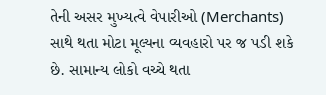તેની અસર મુખ્યત્વે વેપારીઓ (Merchants) સાથે થતા મોટા મૂલ્યના વ્યવહારો પર જ પડી શકે છે. સામાન્ય લોકો વચ્ચે થતા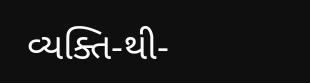વ્યક્તિ-થી-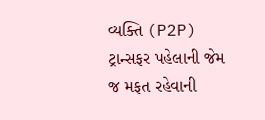વ્યક્તિ (P2P) ટ્રાન્સફર પહેલાની જેમ જ મફત રહેવાની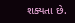શક્યતા છે.